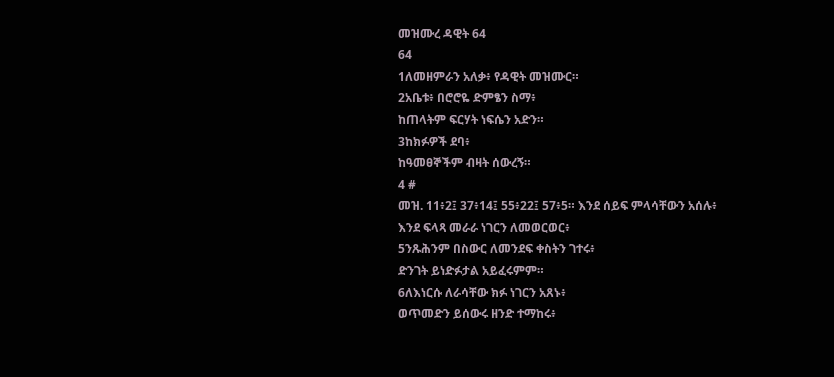መዝሙረ ዳዊት 64
64
1ለመዘምራን አለቃ፥ የዳዊት መዝሙር።
2አቤቱ፥ በሮሮዬ ድምፄን ስማ፥
ከጠላትም ፍርሃት ነፍሴን አድን።
3ከክፉዎች ደባ፥
ከዓመፀኞችም ብዛት ሰውረኝ።
4 #
መዝ. 11፥2፤ 37፥14፤ 55፥22፤ 57፥5። እንደ ሰይፍ ምላሳቸውን አሰሉ፥
እንደ ፍላጻ መራራ ነገርን ለመወርወር፥
5ንጹሕንም በስውር ለመንደፍ ቀስትን ገተሩ፥
ድንገት ይነድፉታል አይፈሩምም።
6ለእነርሱ ለራሳቸው ክፉ ነገርን አጸኑ፥
ወጥመድን ይሰውሩ ዘንድ ተማከሩ፥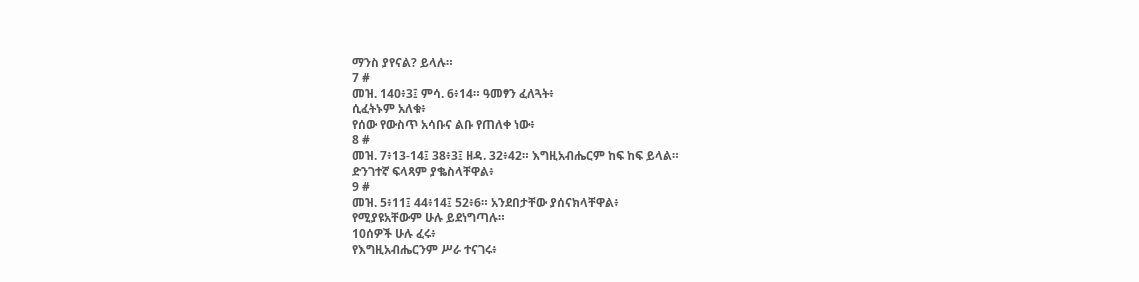ማንስ ያየናል? ይላሉ።
7 #
መዝ. 140፥3፤ ምሳ. 6፥14። ዓመፃን ፈለጓት፥
ሲፈትኑም አለቁ፥
የሰው የውስጥ አሳቡና ልቡ የጠለቀ ነው፥
8 #
መዝ. 7፥13-14፤ 38፥3፤ ዘዳ. 32፥42። እግዚአብሔርም ከፍ ከፍ ይላል።
ድንገተኛ ፍላጻም ያቈስላቸዋል፥
9 #
መዝ. 5፥11፤ 44፥14፤ 52፥6። አንደበታቸው ያሰናክላቸዋል፥
የሚያዩአቸውም ሁሉ ይደነግጣሉ።
10ሰዎች ሁሉ ፈሩ፥
የእግዚአብሔርንም ሥራ ተናገሩ፥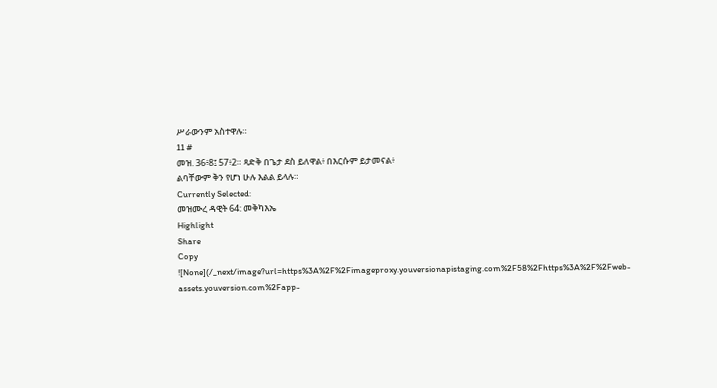ሥራውንም አስተዋሉ።
11 #
መዝ. 36፥8፤ 57፥2። ጻድቅ በጌታ ደስ ይለዋል፥ በእርሱም ይታመናል፥
ልባቸውም ቅን የሆነ ሁሉ እልል ይላሉ።
Currently Selected:
መዝሙረ ዳዊት 64: መቅካእኤ
Highlight
Share
Copy
![None](/_next/image?url=https%3A%2F%2Fimageproxy.youversionapistaging.com%2F58%2Fhttps%3A%2F%2Fweb-assets.youversion.com%2Fapp-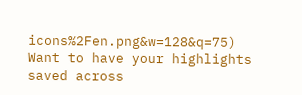icons%2Fen.png&w=128&q=75)
Want to have your highlights saved across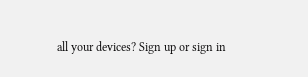all your devices? Sign up or sign in